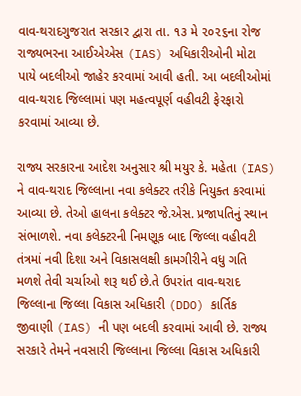વાવ-થરાદગુજરાત સરકાર દ્વારા તા. ૧૩ મે ૨૦૨૬ના રોજ રાજ્યભરના આઈએએસ (IAS) અધિકારીઓની મોટા પાયે બદલીઓ જાહેર કરવામાં આવી હતી. આ બદલીઓમાં વાવ-થરાદ જિલ્લામાં પણ મહત્વપૂર્ણ વહીવટી ફેરફારો કરવામાં આવ્યા છે.

રાજ્ય સરકારના આદેશ અનુસાર શ્રી મયુર કે. મહેતા (IAS) ને વાવ-થરાદ જિલ્લાના નવા કલેક્ટર તરીકે નિયુક્ત કરવામાં આવ્યા છે. તેઓ હાલના કલેક્ટર જે.એસ. પ્રજાપતિનું સ્થાન સંભાળશે. નવા કલેક્ટરની નિમણૂક બાદ જિલ્લા વહીવટી તંત્રમાં નવી દિશા અને વિકાસલક્ષી કામગીરીને વધુ ગતિ મળશે તેવી ચર્ચાઓ શરૂ થઈ છે.તે ઉપરાંત વાવ-થરાદ જિલ્લાના જિલ્લા વિકાસ અધિકારી (DDO) કાર્તિક જીવાણી (IAS) ની પણ બદલી કરવામાં આવી છે. રાજ્ય સરકારે તેમને નવસારી જિલ્લાના જિલ્લા વિકાસ અધિકારી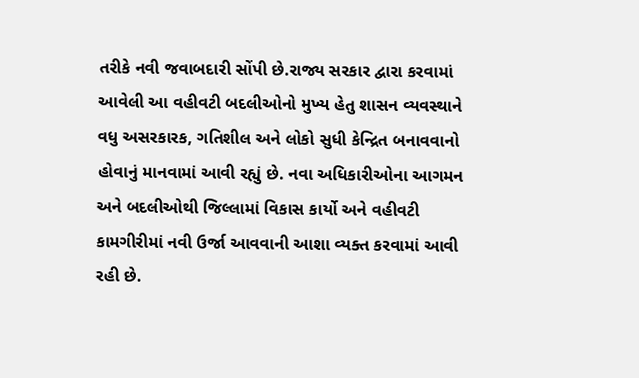તરીકે નવી જવાબદારી સોંપી છે.રાજ્ય સરકાર દ્વારા કરવામાં આવેલી આ વહીવટી બદલીઓનો મુખ્ય હેતુ શાસન વ્યવસ્થાને વધુ અસરકારક, ગતિશીલ અને લોકો સુધી કેન્દ્રિત બનાવવાનો હોવાનું માનવામાં આવી રહ્યું છે. નવા અધિકારીઓના આગમન અને બદલીઓથી જિલ્લામાં વિકાસ કાર્યો અને વહીવટી કામગીરીમાં નવી ઉર્જા આવવાની આશા વ્યક્ત કરવામાં આવી રહી છે.